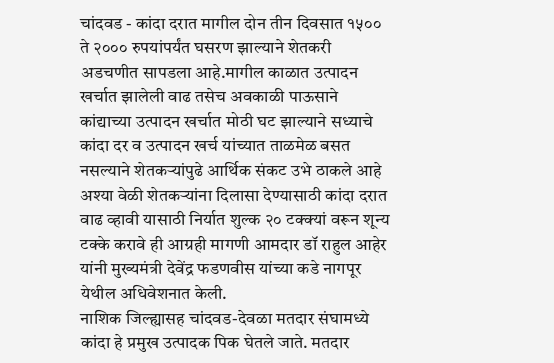चांदवड - कांदा दरात मागील दोन तीन दिवसात १५०० ते २००० रुपयांपर्यंत घसरण झाल्याने शेतकरी अडचणीत सापडला आहे.मागील काळात उत्पादन खर्चात झालेली वाढ तसेच अवकाळी पाऊसाने कांद्याच्या उत्पादन खर्चात मोठी घट झाल्याने सध्याचे कांदा दर व उत्पादन खर्च यांच्यात ताळमेळ बसत नसल्याने शेतकऱ्यांपुढे आर्थिक संकट उभे ठाकले आहे अश्या वेळी शेतकऱ्यांना दिलासा देण्यासाठी कांदा दरात वाढ व्हावी यासाठी निर्यात शुल्क २० टक्क्यां वरून शून्य टक्के करावे ही आग्रही मागणी आमदार डॉ राहुल आहेर यांनी मुख्यमंत्री देवेंद्र फडणवीस यांच्या कडे नागपूर येथील अधिवेशनात केली.
नाशिक जिल्ह्यासह चांदवड-देवळा मतदार संघामध्ये कांदा हे प्रमुख उत्पादक पिक घेतले जाते. मतदार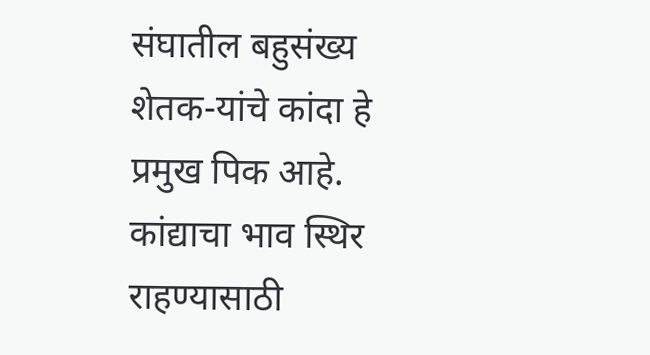संघातील बहुसंख्य शेतक-यांचे कांदा हे प्रमुख पिक आहे. कांद्याचा भाव स्थिर राहण्यासाठी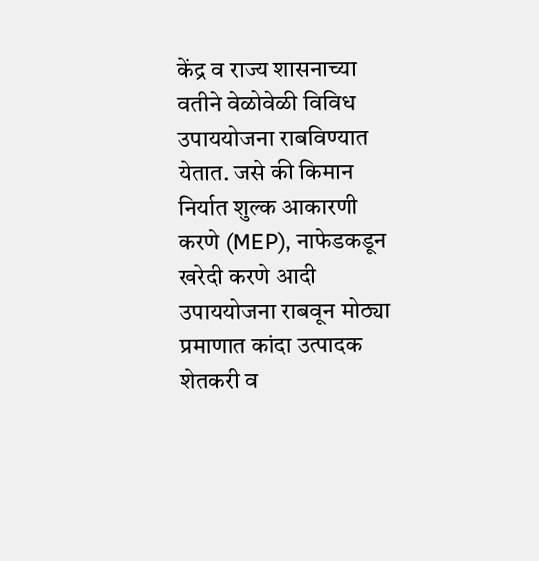केंद्र व राज्य शासनाच्या वतीने वेळोवेळी विविध उपाययोजना राबविण्यात येतात. जसे की किमान निर्यात शुल्क आकारणी करणे (MEP), नाफेडकडून खरेदी करणे आदी उपाययोजना राबवून मोठ्या प्रमाणात कांदा उत्पादक शेतकरी व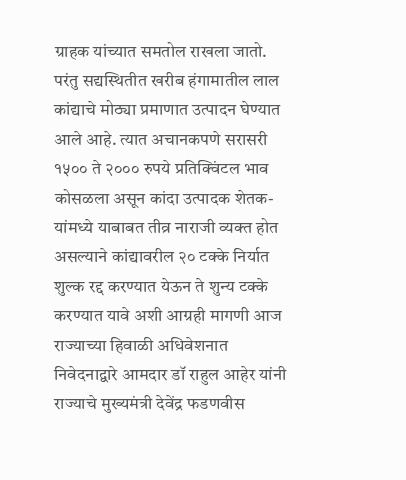ग्राहक यांच्यात समतोल राखला जातो. परंतु सद्यस्थितीत खरीब हंगामातील लाल कांद्याचे मोठ्या प्रमाणात उत्पादन घेण्यात आले आहे. त्यात अचानकपणे सरासरी १५०० ते २००० रुपये प्रतिक्विंटल भाव कोसळला असून कांदा उत्पादक शेतक-यांमध्ये याबाबत तीव्र नाराजी व्यक्त होत असल्याने कांद्यावरील २० टक्के निर्यात शुल्क रद्द करण्यात येऊन ते शुन्य टक्के करण्यात यावे अशी आग्रही मागणी आज राज्याच्या हिवाळी अधिवेशनात निवेदनाद्वारे आमदार डॉ राहुल आहेर यांनी राज्याचे मुख्यमंत्री देवेंद्र फडणवीस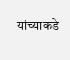यांच्याकडे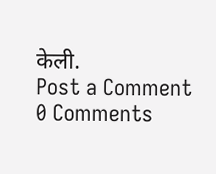केली.
Post a Comment
0 Comments